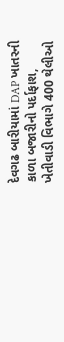દેવગઢ બારીયામાં DAP ખાતરની કાળા બજારીનો પર્દાફાશ, ખેતીવાડી વિભાગે 400 થેલીઓ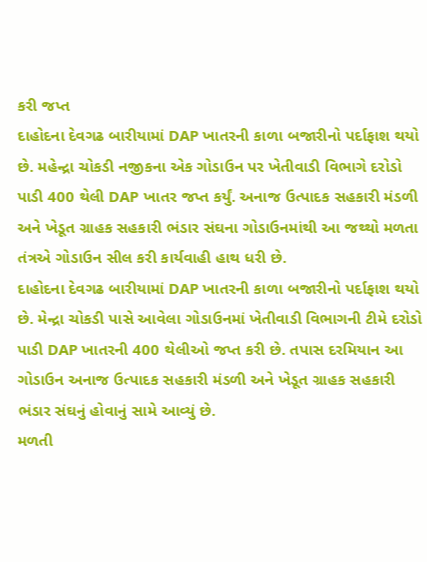કરી જપ્ત
દાહોદના દેવગઢ બારીયામાં DAP ખાતરની કાળા બજારીનો પર્દાફાશ થયો છે. મહેન્દ્રા ચોકડી નજીકના એક ગોડાઉન પર ખેતીવાડી વિભાગે દરોડો પાડી 400 થેલી DAP ખાતર જપ્ત કર્યું. અનાજ ઉત્પાદક સહકારી મંડળી અને ખેડૂત ગ્રાહક સહકારી ભંડાર સંઘના ગોડાઉનમાંથી આ જથ્થો મળતા તંત્રએ ગોડાઉન સીલ કરી કાર્યવાહી હાથ ધરી છે.
દાહોદના દેવગઢ બારીયામાં DAP ખાતરની કાળા બજારીનો પર્દાફાશ થયો છે. મેન્દ્રા ચોકડી પાસે આવેલા ગોડાઉનમાં ખેતીવાડી વિભાગની ટીમે દરોડો પાડી DAP ખાતરની 400 થેલીઓ જપ્ત કરી છે. તપાસ દરમિયાન આ ગોડાઉન અનાજ ઉત્પાદક સહકારી મંડળી અને ખેડૂત ગ્રાહક સહકારી ભંડાર સંઘનું હોવાનું સામે આવ્યું છે.
મળતી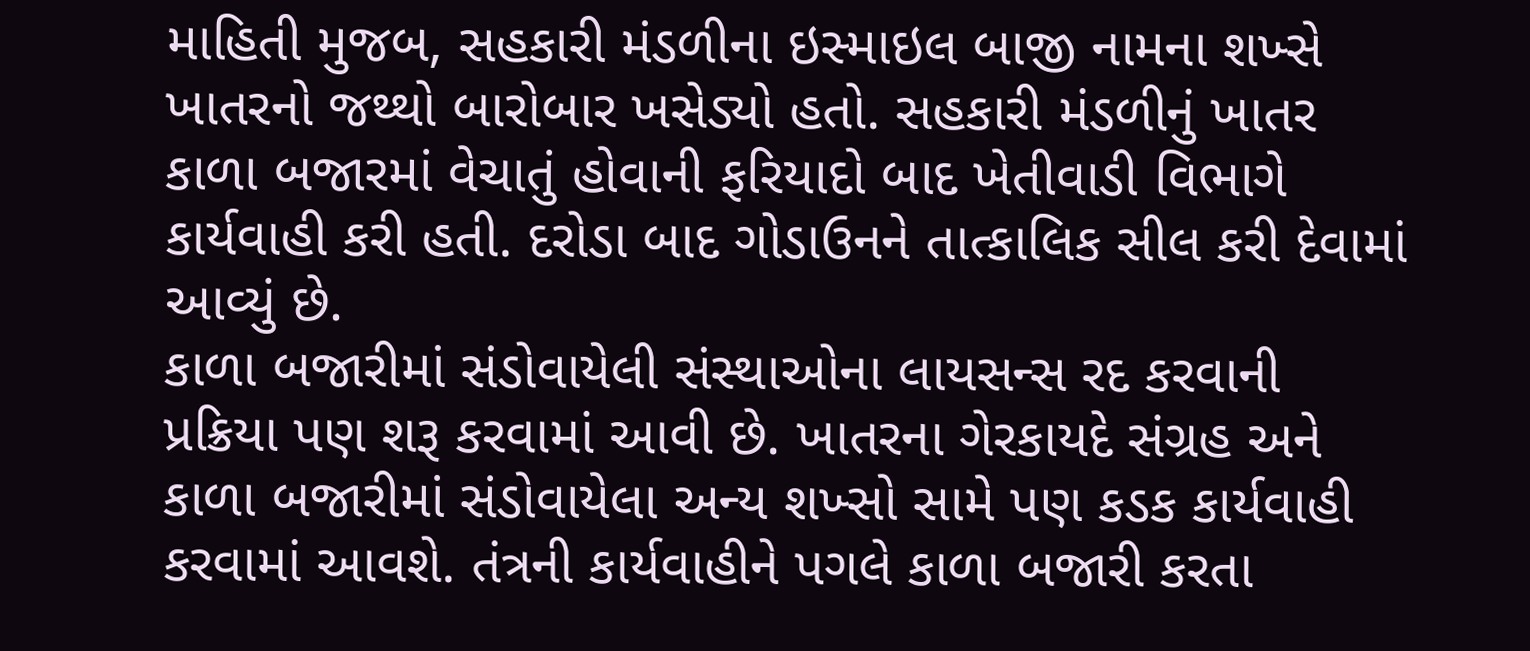માહિતી મુજબ, સહકારી મંડળીના ઇસ્માઇલ બાજી નામના શખ્સે ખાતરનો જથ્થો બારોબાર ખસેડ્યો હતો. સહકારી મંડળીનું ખાતર કાળા બજારમાં વેચાતું હોવાની ફરિયાદો બાદ ખેતીવાડી વિભાગે કાર્યવાહી કરી હતી. દરોડા બાદ ગોડાઉનને તાત્કાલિક સીલ કરી દેવામાં આવ્યું છે.
કાળા બજારીમાં સંડોવાયેલી સંસ્થાઓના લાયસન્સ રદ કરવાની પ્રક્રિયા પણ શરૂ કરવામાં આવી છે. ખાતરના ગેરકાયદે સંગ્રહ અને કાળા બજારીમાં સંડોવાયેલા અન્ય શખ્સો સામે પણ કડક કાર્યવાહી કરવામાં આવશે. તંત્રની કાર્યવાહીને પગલે કાળા બજારી કરતા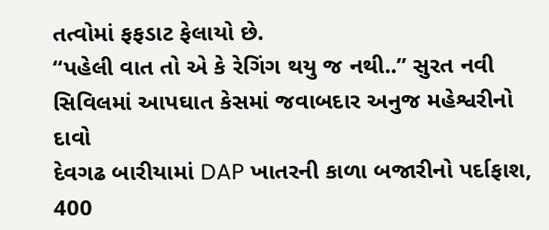તત્વોમાં ફફડાટ ફેલાયો છે.
“પહેલી વાત તો એ કે રેગિંગ થયુ જ નથી..” સુરત નવી સિવિલમાં આપઘાત કેસમાં જવાબદાર અનુજ મહેશ્વરીનો દાવો
દેવગઢ બારીયામાં DAP ખાતરની કાળા બજારીનો પર્દાફાશ, 400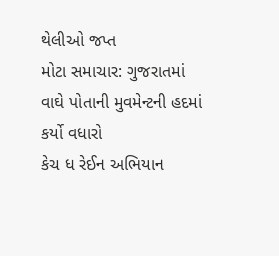થેલીઓ જપ્ત
મોટા સમાચાર: ગુજરાતમાં વાઘે પોતાની મુવમેન્ટની હદમાં કર્યો વધારો
કેચ ધ રેઈન અભિયાન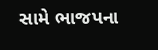સામે ભાજપના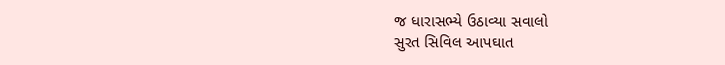જ ધારાસભ્યે ઉઠાવ્યા સવાલો
સુરત સિવિલ આપઘાત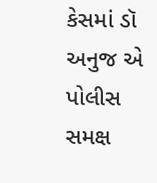કેસમાં ડૉ અનુજ એ પોલીસ સમક્ષ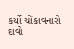કર્યો ચોંકાવનારો દાવો